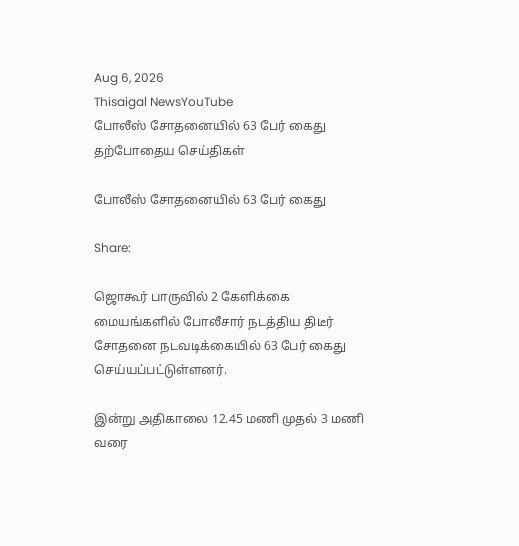Aug 6, 2026
Thisaigal NewsYouTube
போலீஸ் சோதனையில் 63 பேர் கைது
தற்போதைய செய்திகள்

போலீஸ் சோதனையில் 63 பேர் கைது

Share:

ஜொகூர் பாருவில் 2 கேளிக்கை மையங்களில் போலீசார் நடத்திய திடீர் சோதனை நடவடிக்கையில் 63 பேர் கைது செய்யப்பட்டுள்ளனர்.

இன்று அதிகாலை 12.45 மணி முதல் 3 மணி வரை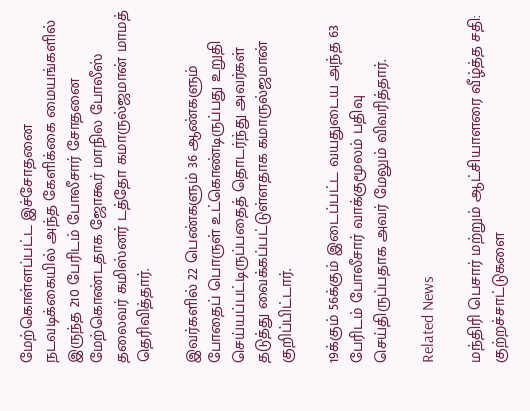மேற்கொள்ளப்பட்ட இச்சோதனை நடவடிக்கையில் அந்த கேளிக்கை மையங்களில் இருந்த 210 பேரிடம் போலீசார் சோதனை மேற்கொண்டதாக ஜோகூர் மாநில போலீஸ் தலைவர் கமிஸ்னர் டத்தோ கமாருல்ஜமான் மாமத் தெரிவித்தார்.

இவர்களில் 22 பெண்களும் 36 ஆண்களும் போதைப் பொருள் உட்கொண்டிருப்பது உறுதி செய்யப்பட்டிருப்பதைத் தொடர்ந்து அவர்கள் தடுத்து வைக்கப்பட்டுள்ளதாக கமாருல்ஜமான் குறிப்பிட்டார்.

19க்கும் 56க்கும் இடைப்பட்ட வயதுடைய அந்த 63 பேரிடம் போலீசார் வாக்குமூலம் பதிவு செய்திருப்பதாக அவர் மேலும் விவரித்தார்.

Related News

மந்திரி பெசார் மற்றும் ஆட்சியாளரை வீழ்த்த சதி: குற்றச்சாட்டுகளை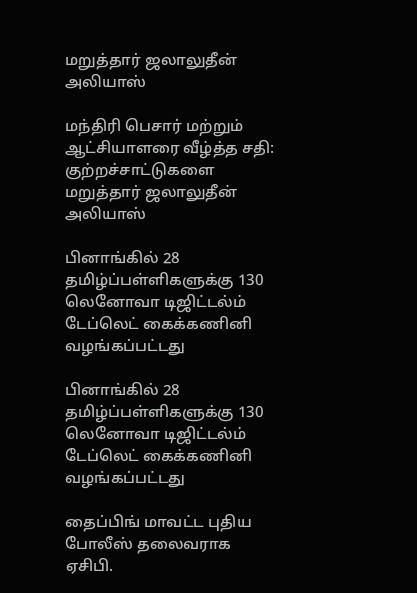மறுத்தார் ஜலாலுதீன் அலியாஸ்

மந்திரி பெசார் மற்றும் ஆட்சியாளரை வீழ்த்த சதி: குற்றச்சாட்டுகளை மறுத்தார் ஜலாலுதீன் அலியாஸ்

பினாங்கில் 28 தமிழ்ப்பள்ளிகளுக்கு 130  லெனோவா டிஜிட்டல்ம் டேப்லெட் கைக்கணினி வழங்கப்பட்டது

பினாங்கில் 28 தமிழ்ப்பள்ளிகளுக்கு 130 லெனோவா டிஜிட்டல்ம் டேப்லெட் கைக்கணினி வழங்கப்பட்டது

தைப்பிங் மாவட்ட புதிய போலீஸ் தலைவராக ஏசிபி.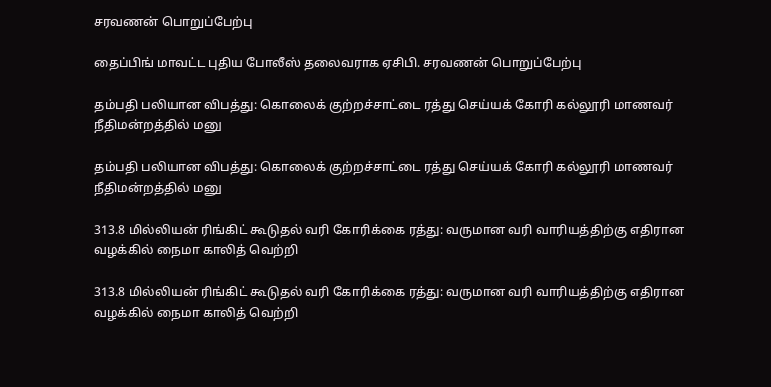சரவணன் பொறுப்பேற்பு

தைப்பிங் மாவட்ட புதிய போலீஸ் தலைவராக ஏசிபி. சரவணன் பொறுப்பேற்பு

தம்பதி பலியான விபத்து: கொலைக் குற்றச்சாட்டை ரத்து செய்யக் கோரி கல்லூரி மாணவர் நீதிமன்றத்தில் மனு

தம்பதி பலியான விபத்து: கொலைக் குற்றச்சாட்டை ரத்து செய்யக் கோரி கல்லூரி மாணவர் நீதிமன்றத்தில் மனு

313.8 மில்லியன் ரிங்கிட் கூடுதல் வரி கோரிக்கை ரத்து: வருமான வரி வாரியத்திற்கு எதிரான வழக்கில் நைமா காலித் வெற்றி

313.8 மில்லியன் ரிங்கிட் கூடுதல் வரி கோரிக்கை ரத்து: வருமான வரி வாரியத்திற்கு எதிரான வழக்கில் நைமா காலித் வெற்றி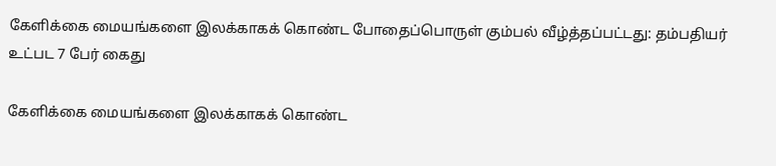கேளிக்கை மையங்களை இலக்காகக் கொண்ட போதைப்பொருள் கும்பல் வீழ்த்தப்பட்டது: தம்பதியர் உட்பட 7 பேர் கைது

கேளிக்கை மையங்களை இலக்காகக் கொண்ட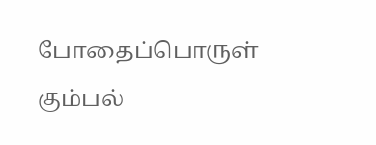போதைப்பொருள் கும்பல்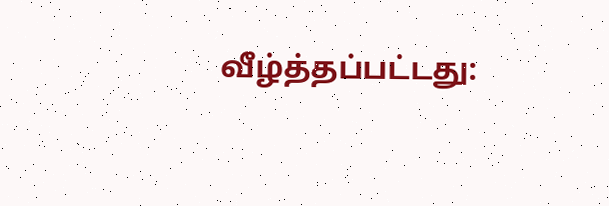வீழ்த்தப்பட்டது: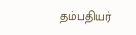தம்பதியர்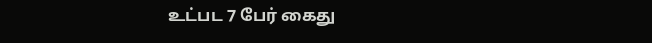உட்பட 7 பேர் கைது